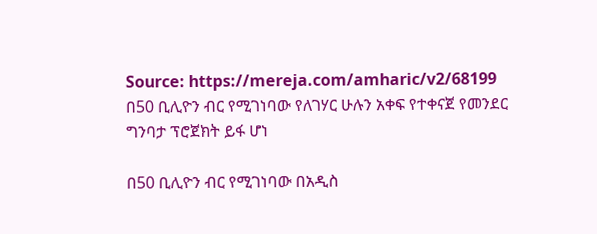Source: https://mereja.com/amharic/v2/68199
በ50 ቢሊዮን ብር የሚገነባው የለገሃር ሁሉን አቀፍ የተቀናጀ የመንደር ግንባታ ፕሮጀክት ይፋ ሆነ

በ50 ቢሊዮን ብር የሚገነባው በአዲስ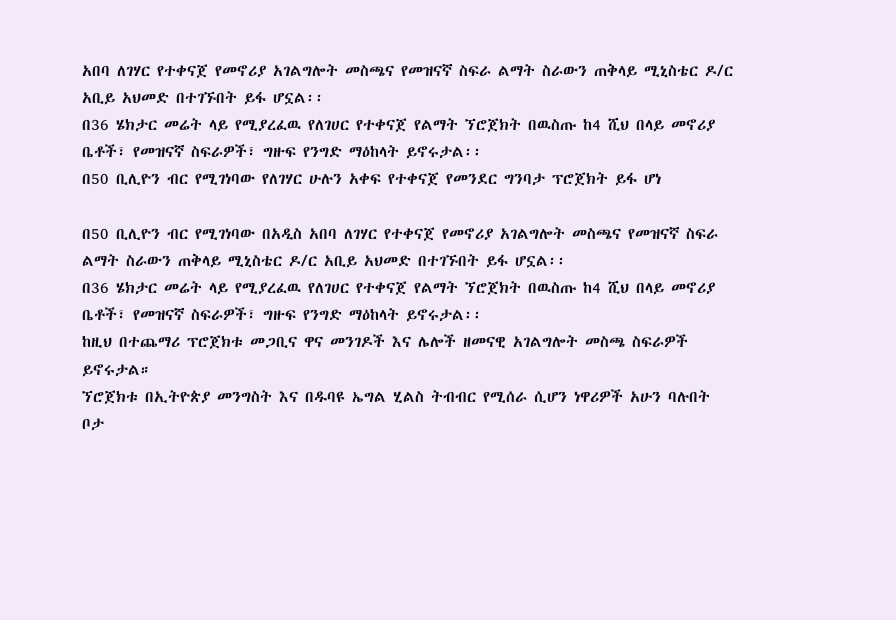አበባ ለገሃር የተቀናጀ የመኖሪያ አገልግሎት መስጫና የመዝናኛ ስፍራ ልማት ስራውን ጠቅላይ ሚኒስቴር ዶ/ር አቢይ አህመድ በተገኙበት ይፋ ሆኗል፡፡
በ36 ሄክታር መሬት ላይ የሚያረፈዉ የለገሀር የተቀናጀ የልማት ኘሮጀክት በዉስጡ ከ4 ሺህ በላይ መኖሪያ ቤቶች፣ የመዝናኛ ስፍራዎች፣ ግዙፍ የንግድ ማዕከላት ይኖሩታል፡፡
በ50 ቢሊዮን ብር የሚገነባው የለገሃር ሁሉን አቀፍ የተቀናጀ የመንደር ግንባታ ፕሮጀክት ይፋ ሆነ

በ50 ቢሊዮን ብር የሚገነባው በአዲስ አበባ ለገሃር የተቀናጀ የመኖሪያ አገልግሎት መስጫና የመዝናኛ ስፍራ ልማት ስራውን ጠቅላይ ሚኒስቴር ዶ/ር አቢይ አህመድ በተገኙበት ይፋ ሆኗል፡፡
በ36 ሄክታር መሬት ላይ የሚያረፈዉ የለገሀር የተቀናጀ የልማት ኘሮጀክት በዉስጡ ከ4 ሺህ በላይ መኖሪያ ቤቶች፣ የመዝናኛ ስፍራዎች፣ ግዙፍ የንግድ ማዕከላት ይኖሩታል፡፡
ከዚህ በተጨማሪ ፕሮጀክቱ መጋቢና ዋና መንገዶች እና ሌሎች ዘመናዊ አገልግሎት መስጫ ስፍራዎች ይኖሩታል።
ኘሮጀክቱ በኢትዮጵያ መንግስት እና በዱባዩ ኤግል ሂልስ ትብብር የሚሰራ ሲሆን ነዋሪዎች አሁን ባሉበት ቦታ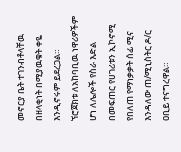መኖርያ ቤት ተገንብቶላቸዉ በዘላቂነት በሚያዉቁት ቀዬ እንዲኖሩም ይደረጋል።
ኘሮጀክቱ ለአከባቢዉ ነዋሪዎችም ሆነ ለሌሎች የስራ እድል በመፍጠር የሀገሪቱን ኢኮኖሚ የበለጠ የማነቃቃት ሰፊ ሚና እንዳለው ጠ/ሚኒስትር ዶ/ር ዐቢይ ተናግረዋል።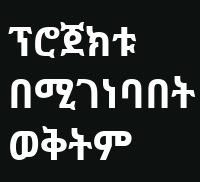ፕሮጀክቱ በሚገነባበት ወቅትም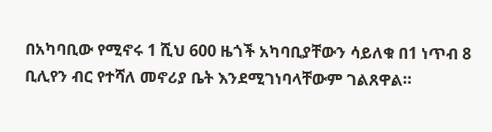በአካባቢው የሚኖሩ 1 ሺህ 600 ዜጎች አካባቢያቸውን ሳይለቁ በ1 ነጥብ 8 ቢሊየን ብር የተሻለ መኖሪያ ቤት እንደሚገነባላቸውም ገልጸዋል።